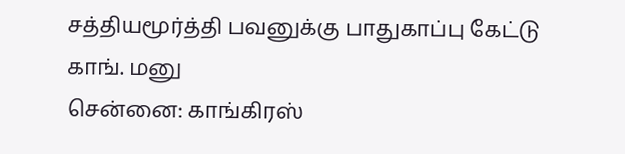சத்தியமூர்த்தி பவனுக்கு பாதுகாப்பு கேட்டு காங். மனு
சென்னை: காங்கிரஸ்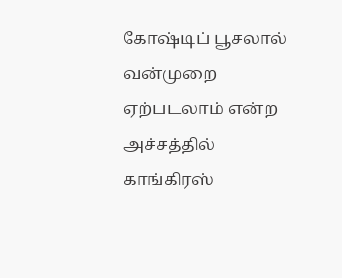கோஷ்டிப் பூசலால் வன்முறை ஏற்படலாம் என்ற அச்சத்தில் காங்கிரஸ்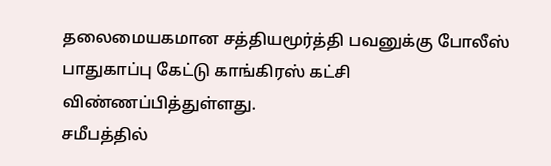தலைமையகமான சத்தியமூர்த்தி பவனுக்கு போலீஸ் பாதுகாப்பு கேட்டு காங்கிரஸ் கட்சி விண்ணப்பித்துள்ளது.
சமீபத்தில்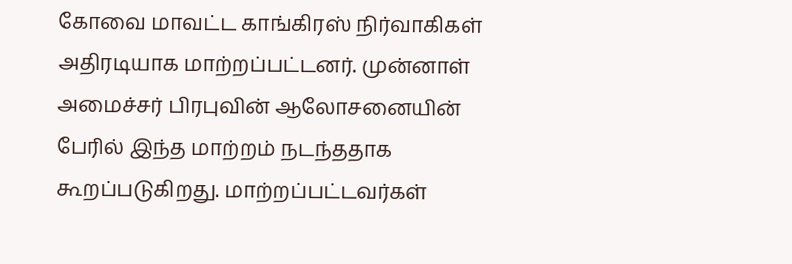கோவை மாவட்ட காங்கிரஸ் நிர்வாகிகள் அதிரடியாக மாற்றப்பட்டனர். முன்னாள் அமைச்சர் பிரபுவின் ஆலோசனையின் பேரில் இந்த மாற்றம் நடந்ததாக கூறப்படுகிறது. மாற்றப்பட்டவர்கள்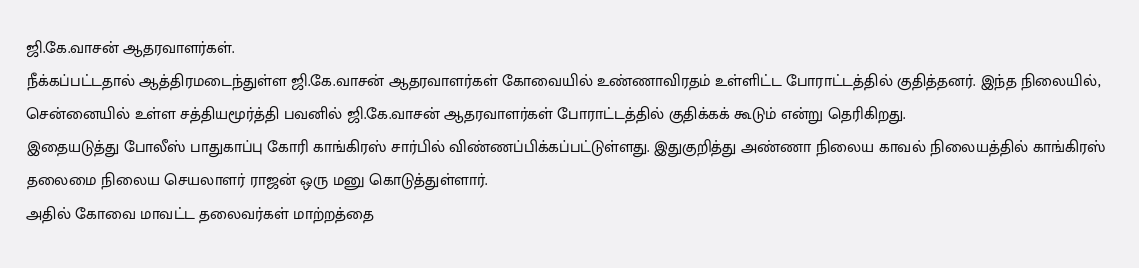ஜி.கே.வாசன் ஆதரவாளர்கள்.
நீக்கப்பட்டதால் ஆத்திரமடைந்துள்ள ஜி.கே.வாசன் ஆதரவாளர்கள் கோவையில் உண்ணாவிரதம் உள்ளிட்ட போராட்டத்தில் குதித்தனர். இந்த நிலையில், சென்னையில் உள்ள சத்தியமூர்த்தி பவனில் ஜி.கே.வாசன் ஆதரவாளர்கள் போராட்டத்தில் குதிக்கக் கூடும் என்று தெரிகிறது.
இதையடுத்து போலீஸ் பாதுகாப்பு கோரி காங்கிரஸ் சார்பில் விண்ணப்பிக்கப்பட்டுள்ளது. இதுகுறித்து அண்ணா நிலைய காவல் நிலையத்தில் காங்கிரஸ் தலைமை நிலைய செயலாளர் ராஜன் ஒரு மனு கொடுத்துள்ளார்.
அதில் கோவை மாவட்ட தலைவர்கள் மாற்றத்தை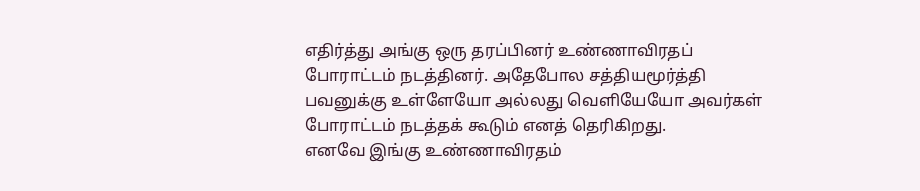எதிர்த்து அங்கு ஒரு தரப்பினர் உண்ணாவிரதப் போராட்டம் நடத்தினர். அதேபோல சத்தியமூர்த்தி பவனுக்கு உள்ளேயோ அல்லது வெளியேயோ அவர்கள் போராட்டம் நடத்தக் கூடும் எனத் தெரிகிறது.
எனவே இங்கு உண்ணாவிரதம்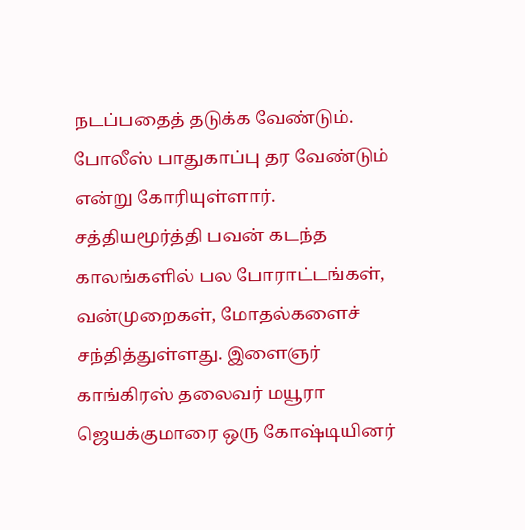நடப்பதைத் தடுக்க வேண்டும். போலீஸ் பாதுகாப்பு தர வேண்டும் என்று கோரியுள்ளார்.
சத்தியமூர்த்தி பவன் கடந்த காலங்களில் பல போராட்டங்கள், வன்முறைகள், மோதல்களைச் சந்தித்துள்ளது. இளைஞர் காங்கிரஸ் தலைவர் மயூரா ஜெயக்குமாரை ஒரு கோஷ்டியினர்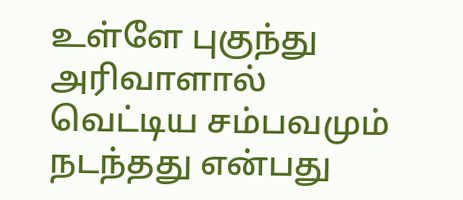உள்ளே புகுந்து அரிவாளால் வெட்டிய சம்பவமும் நடந்தது என்பது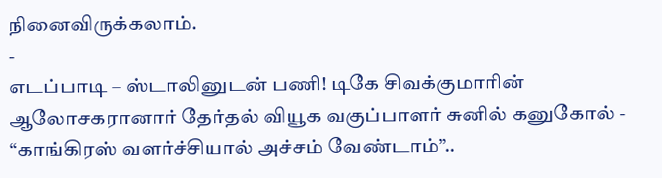நினைவிருக்கலாம்.
-
எடப்பாடி – ஸ்டாலினுடன் பணி! டிகே சிவக்குமாரின் ஆலோசகரானார் தேர்தல் வியூக வகுப்பாளர் சுனில் கனுகோல் -
“காங்கிரஸ் வளர்ச்சியால் அச்சம் வேண்டாம்”..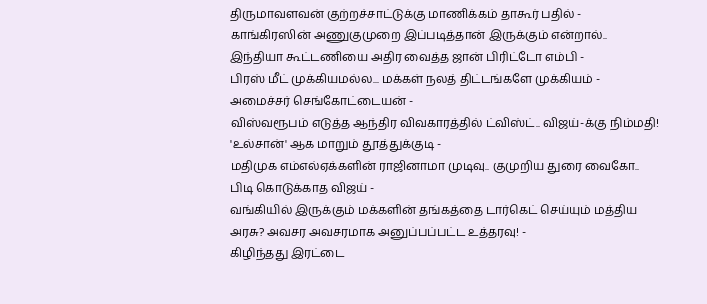திருமாவளவன் குற்றச்சாட்டுக்கு மாணிக்கம் தாகூர் பதில் -
காங்கிரஸின் அணுகுமுறை இப்படித்தான் இருக்கும் என்றால்.. இந்தியா கூட்டணியை அதிர வைத்த ஜான் பிரிட்டோ எம்பி -
பிரஸ் மீட் முக்கியமல்ல... மக்கள் நலத் திட்டங்களே முக்கியம் - அமைச்சர் செங்கோட்டையன் -
விஸ்வரூபம் எடுத்த ஆந்திர விவகாரத்தில் ட்விஸ்ட்.. விஜய்-க்கு நிம்மதி! 'உல்சான்' ஆக மாறும் தூத்துக்குடி -
மதிமுக எம்எல்ஏக்களின் ராஜினாமா முடிவு.. குமுறிய துரை வைகோ.. பிடி கொடுக்காத விஜய் -
வங்கியில் இருக்கும் மக்களின் தங்கத்தை டார்கெட் செய்யும் மத்திய அரசு? அவசர அவசரமாக அனுப்பப்பட்ட உத்தரவு! -
கிழிந்தது இரட்டை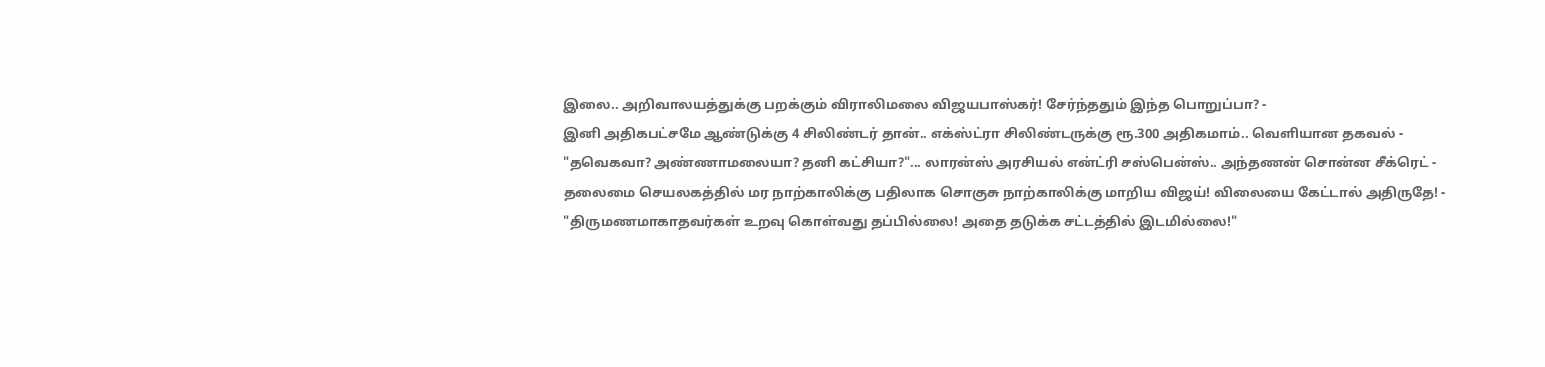இலை.. அறிவாலயத்துக்கு பறக்கும் விராலிமலை விஜயபாஸ்கர்! சேர்ந்ததும் இந்த பொறுப்பா? -
இனி அதிகபட்சமே ஆண்டுக்கு 4 சிலிண்டர் தான்.. எக்ஸ்ட்ரா சிலிண்டருக்கு ரூ.300 அதிகமாம்.. வெளியான தகவல் -
"தவெகவா? அண்ணாமலையா? தனி கட்சியா?"... லாரன்ஸ் அரசியல் என்ட்ரி சஸ்பென்ஸ்.. அந்தணன் சொன்ன சீக்ரெட் -
தலைமை செயலகத்தில் மர நாற்காலிக்கு பதிலாக சொகுசு நாற்காலிக்கு மாறிய விஜய்! விலையை கேட்டால் அதிருதே! -
"திருமணமாகாதவர்கள் உறவு கொள்வது தப்பில்லை! அதை தடுக்க சட்டத்தில் இடமில்லை!"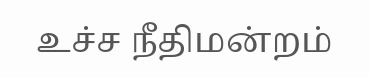உச்ச நீதிமன்றம்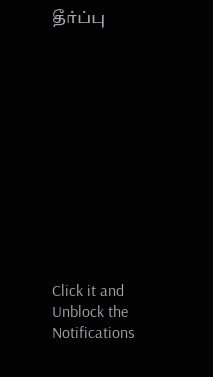தீர்ப்பு












Click it and Unblock the Notifications